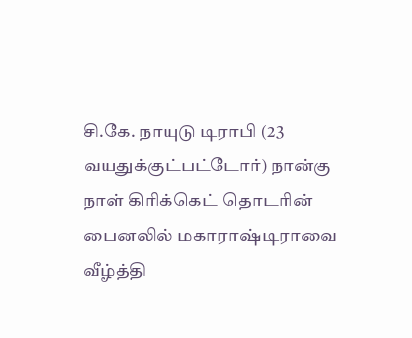சி.கே. நாயுடு டிராபி (23 வயதுக்குட்பட்டோர்) நான்கு நாள் கிரிக்கெட் தொடரின் பைனலில் மகாராஷ்டிராவை வீழ்த்தி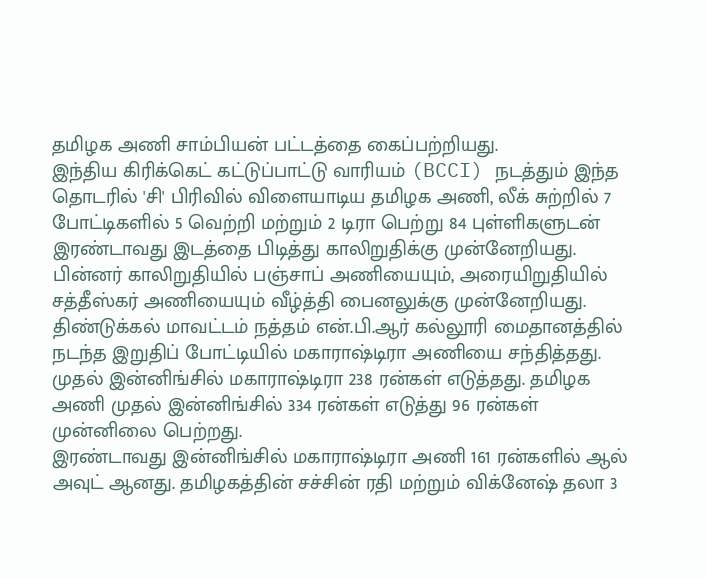தமிழக அணி சாம்பியன் பட்டத்தை கைப்பற்றியது.
இந்திய கிரிக்கெட் கட்டுப்பாட்டு வாரியம் (BCCI) நடத்தும் இந்த தொடரில் 'சி' பிரிவில் விளையாடிய தமிழக அணி, லீக் சுற்றில் 7 போட்டிகளில் 5 வெற்றி மற்றும் 2 டிரா பெற்று 84 புள்ளிகளுடன் இரண்டாவது இடத்தை பிடித்து காலிறுதிக்கு முன்னேறியது.
பின்னர் காலிறுதியில் பஞ்சாப் அணியையும், அரையிறுதியில் சத்தீஸ்கர் அணியையும் வீழ்த்தி பைனலுக்கு முன்னேறியது. திண்டுக்கல் மாவட்டம் நத்தம் என்.பி.ஆர் கல்லூரி மைதானத்தில் நடந்த இறுதிப் போட்டியில் மகாராஷ்டிரா அணியை சந்தித்தது.
முதல் இன்னிங்சில் மகாராஷ்டிரா 238 ரன்கள் எடுத்தது. தமிழக அணி முதல் இன்னிங்சில் 334 ரன்கள் எடுத்து 96 ரன்கள் முன்னிலை பெற்றது.
இரண்டாவது இன்னிங்சில் மகாராஷ்டிரா அணி 161 ரன்களில் ஆல் அவுட் ஆனது. தமிழகத்தின் சச்சின் ரதி மற்றும் விக்னேஷ் தலா 3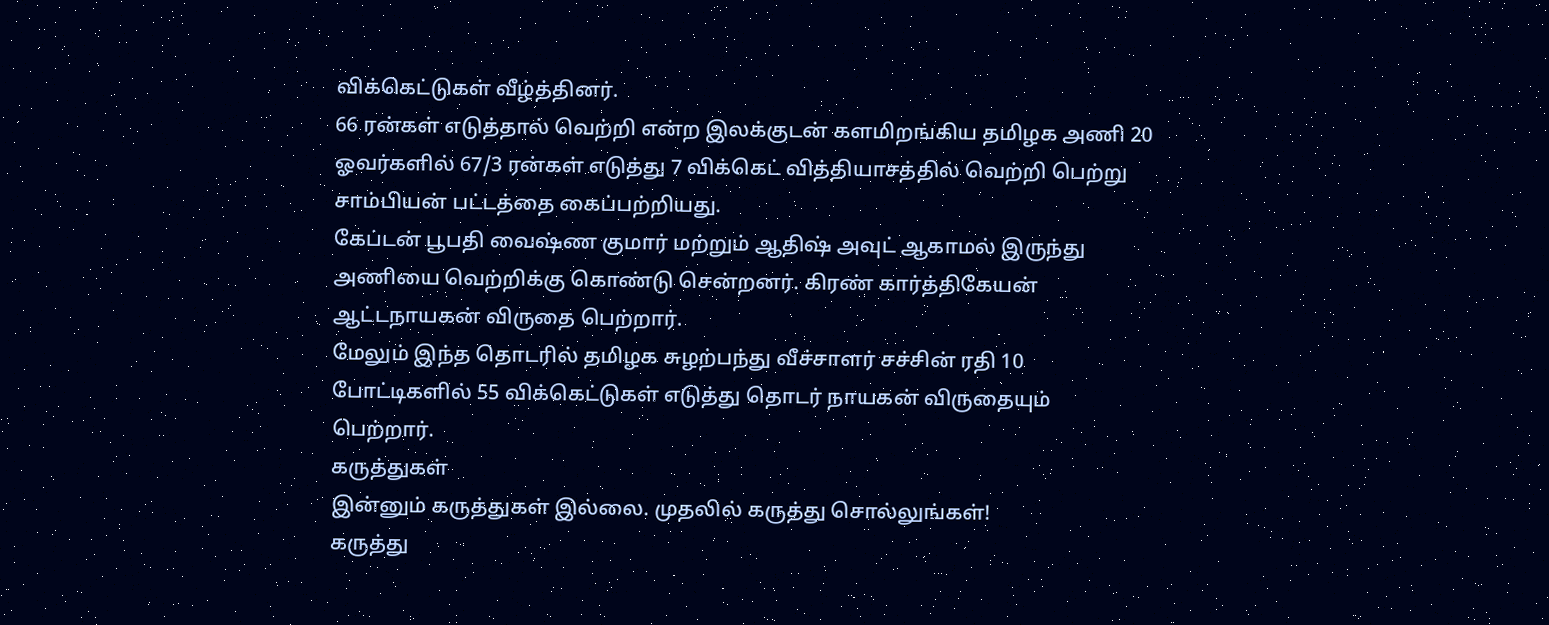விக்கெட்டுகள் வீழ்த்தினர்.
66 ரன்கள் எடுத்தால் வெற்றி என்ற இலக்குடன் களமிறங்கிய தமிழக அணி 20 ஓவர்களில் 67/3 ரன்கள் எடுத்து 7 விக்கெட் வித்தியாசத்தில் வெற்றி பெற்று சாம்பியன் பட்டத்தை கைப்பற்றியது.
கேப்டன் பூபதி வைஷ்ண குமார் மற்றும் ஆதிஷ் அவுட் ஆகாமல் இருந்து அணியை வெற்றிக்கு கொண்டு சென்றனர். கிரண் கார்த்திகேயன் ஆட்டநாயகன் விருதை பெற்றார்.
மேலும் இந்த தொடரில் தமிழக சுழற்பந்து வீச்சாளர் சச்சின் ரதி 10 போட்டிகளில் 55 விக்கெட்டுகள் எடுத்து தொடர் நாயகன் விருதையும் பெற்றார்.
கருத்துகள்
இன்னும் கருத்துகள் இல்லை. முதலில் கருத்து சொல்லுங்கள்!
கருத்து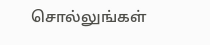சொல்லுங்கள்